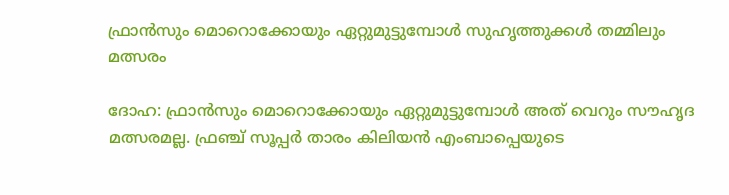ഫ്രാന്‍സും മൊറൊക്കോയും ഏറ്റുമുട്ടുമ്പോള്‍ സുഹൃത്തുക്കള്‍ തമ്മിലും മത്സരം

ദോഹ: ഫ്രാന്‍സും മൊറൊക്കോയും ഏറ്റുമുട്ടുമ്പോള്‍ അത് വെറും സൗഹൃദ മത്സരമല്ല. ഫ്രഞ്ച് സൂപ്പര്‍ താരം കിലിയന്‍ എംബാപ്പെയുടെ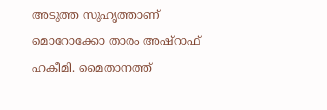അടുത്ത സുഹൃത്താണ് മൊറോക്കോ താരം അഷ്റാഫ് ഹകീമി. മൈതാനത്ത്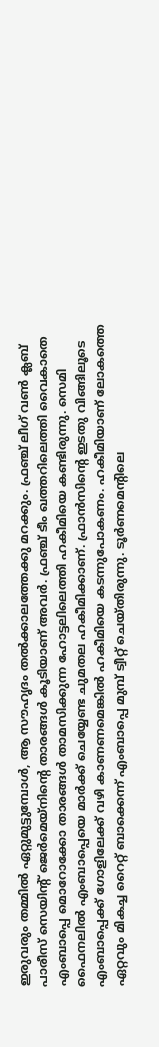ഇരുവരും തമ്മില്‍ ഏറ്റുമുട്ടുമ്പോള്‍, ആ സൗഹൃദം തല്‍ക്കാലത്തേക്കു മറക്കും. ഫ്രഞ്ച് ലീഗ് വണ്‍ ക്ലബ് പാരീസ് സെയിന്റ് ജെര്‍മെയ്നിന്റെ താരങ്ങള്‍ കൂടിയാണ് അവര്‍. ഫ്രഞ്ച് ടീം ഖത്തറിലെത്തി വൈകാതെ എംബാപ്പെ മൊറോക്കോ താരങ്ങള്‍ താമസിക്കുന്ന ഹോട്ടലിലെത്തി ഹകീമിയെ കണ്ടിരുന്നു. സെമി ഫൈനലില്‍ എംബാപ്പെയെ മാര്‍ക്ക് ചെയ്യേണ്ട ചുമതല ഹകീമിക്കാണ്. ഫ്രാന്‍സിന്റെ ഇടതു വിങ്ങിലൂടെ എംബാപ്പെക്ക് ഗോളിലേക്ക് വഴി കാണണമെങ്കില്‍ ഹകീമിയെ കടന്നുപോകണം. ഹകീമിയാണ് ലോകത്തെ ഏറ്റവും മികച്ച റൈറ്റ് ബാക്കെന്ന് എംബാപ്പെ മുമ്പ് ട്വീറ്റ് ചെയ്തിരുന്നു. ടൂര്‍ണമെന്റിലെ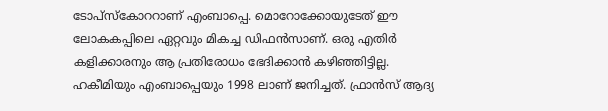ടോപ്സ്‌കോററാണ് എംബാപ്പെ. മൊറോക്കോയുടേത് ഈ ലോകകപ്പിലെ ഏറ്റവും മികച്ച ഡിഫന്‍സാണ്. ഒരു എതിര്‍ കളിക്കാരനും ആ പ്രതിരോധം ഭേദിക്കാന്‍ കഴിഞ്ഞിട്ടില്ല. ഹകീമിയും എംബാപ്പെയും 1998 ലാണ് ജനിച്ചത്. ഫ്രാന്‍സ് ആദ്യ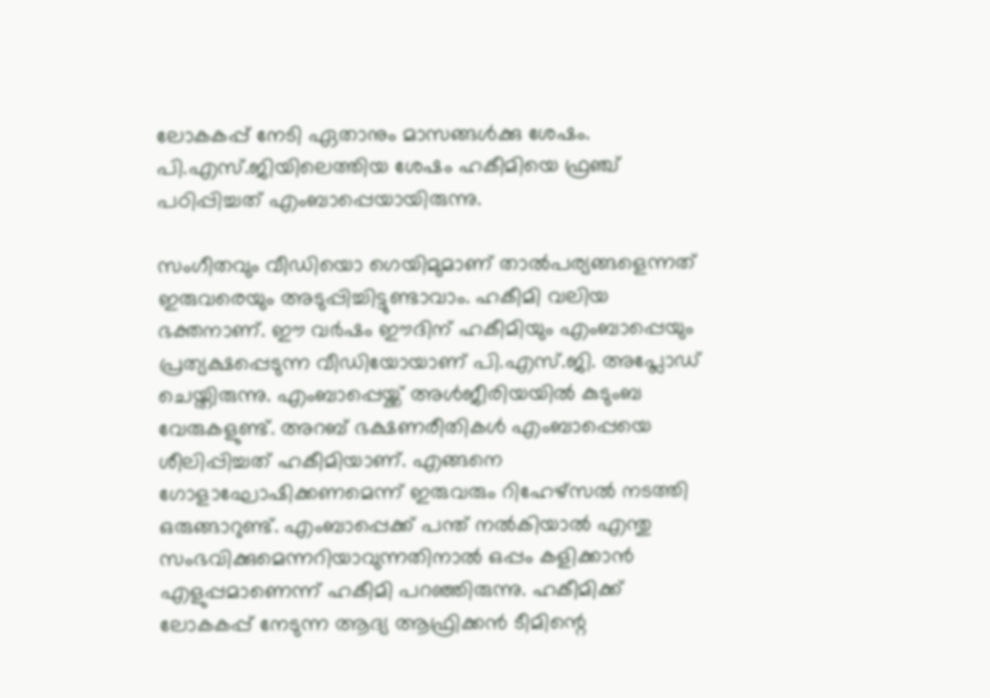ലോകകപ്പ് നേടി ഏതാനും മാസങ്ങള്‍ക്കു ശേഷം. പി.എസ്.ജിയിലെത്തിയ ശേഷം ഹകീമിയെ ഫ്രഞ്ച് പഠിപ്പിച്ചത് എംബാപ്പെയായിരുന്നു.

സംഗീതവും വീഡിയൊ ഗെയിമുമാണ് താല്‍പര്യങ്ങളെന്നത് ഇരുവരെയും അടുപ്പിച്ചിട്ടുണ്ടാവാം. ഹകീമി വലിയ ഭക്തനാണ്. ഈ വര്‍ഷം ഈദിന് ഹകീമിയും എംബാപ്പെയും പ്രത്യക്ഷപ്പെടുന്ന വീഡിയോയാണ് പി.എസ്.ജി. അപ്ലോഡ് ചെയ്തിരുന്നു. എംബാപ്പെയ്ക്ക് അള്‍ജീരിയയില്‍ കുടുംബ വേരുകളുണ്ട്. അറബ് ഭക്ഷണരീതികള്‍ എംബാപ്പെയെ ശീലിപ്പിച്ചത് ഹകീമിയാണ്. എങ്ങനെ ഗോളാഘോഷിക്കണമെന്ന് ഇരുവരും റിഹേഴ്സല്‍ നടത്തി ഒരുങ്ങാറുണ്ട്. എംബാപ്പെക്ക് പന്ത് നല്‍കിയാല്‍ എന്തു സംഭവിക്കുമെന്നറിയാവുന്നതിനാല്‍ ഒപ്പം കളിക്കാന്‍ എളുപ്പമാണെന്ന് ഹകീമി പറഞ്ഞിരുന്നു. ഹകീമിക്ക് ലോകകപ്പ് നേടുന്ന ആദ്യ ആഫ്രിക്കന്‍ ടീമിന്റെ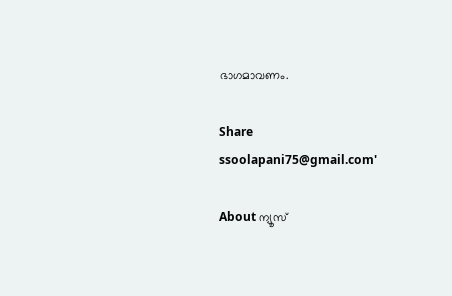ഭാഗമാവണം.

Share
ssoolapani75@gmail.com'

About ന്യൂസ്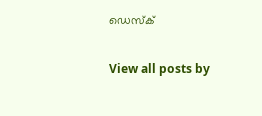ഡെസ്ക്

View all posts by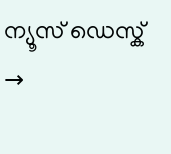ന്യൂസ് ഡെസ്ക് →